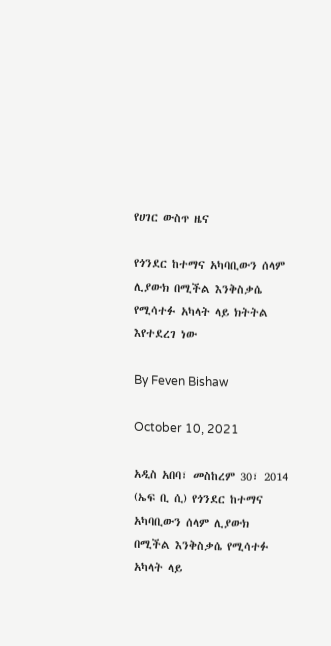የሀገር ውስጥ ዜና

የጎንደር ከተማና አካባቢውን ሰላም ሊያውክ በሚችል እንቅስቃሴ የሚሳተፉ አካላት ላይ ክትትል እየተደረገ ነው

By Feven Bishaw

October 10, 2021

አዲስ አበባ፣ መስከረም 30፣ 2014 (ኤፍ ቢ ሲ) የጎንደር ከተማና አካባቢውን ሰላም ሊያውክ በሚችል እንቅስቃሴ የሚሳተፉ አካላት ላይ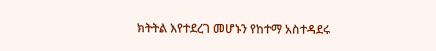ክትትል እየተደረገ መሆኑን የከተማ አስተዳደሩ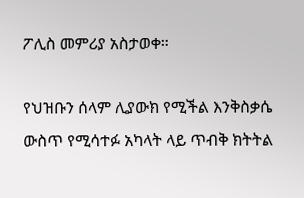ፖሊስ መምሪያ አስታወቀ።

የህዝቡን ሰላም ሊያውክ የሚችል እንቅስቃሴ ውስጥ የሚሳተፉ አካላት ላይ ጥብቅ ክትትል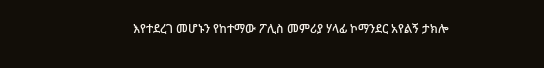እየተደረገ መሆኑን የከተማው ፖሊስ መምሪያ ሃላፊ ኮማንደር አየልኝ ታክሎ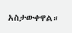አስታውቀዋል።